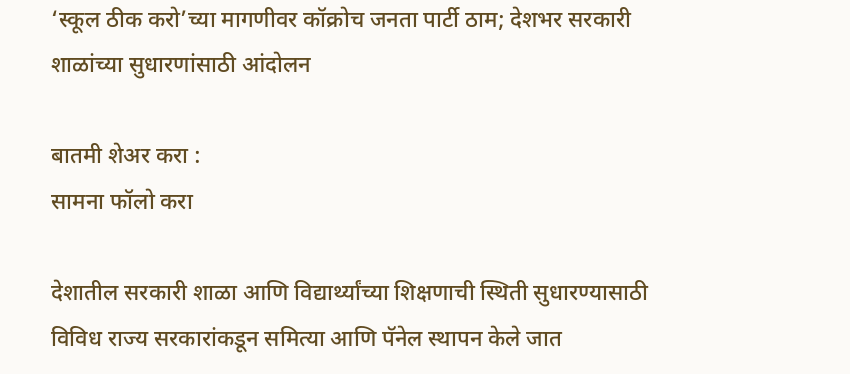‘स्कूल ठीक करो’च्या मागणीवर कॉक्रोच जनता पार्टी ठाम; देशभर सरकारी शाळांच्या सुधारणांसाठी आंदोलन

बातमी शेअर करा :
सामना फॉलो करा

देशातील सरकारी शाळा आणि विद्यार्थ्यांच्या शिक्षणाची स्थिती सुधारण्यासाठी विविध राज्य सरकारांकडून समित्या आणि पॅनेल स्थापन केले जात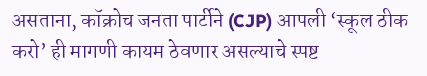असताना, कॉक्रोच जनता पार्टीने (CJP) आपली ‘स्कूल ठीक करो’ ही मागणी कायम ठेवणार असल्याचे स्पष्ट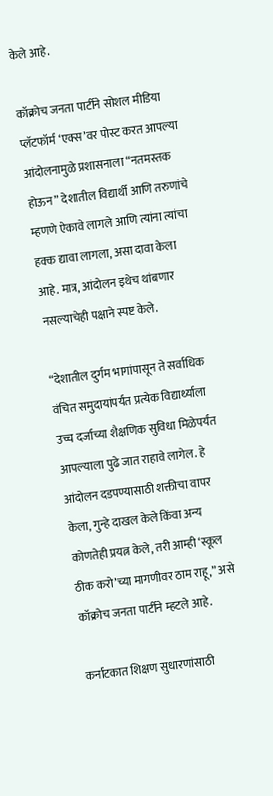केले आहे.

कॉक्रोच जनता पार्टीने सोशल मीडिया प्लॅटफॉर्म ‘एक्स’वर पोस्ट करत आपल्या आंदोलनामुळे प्रशासनाला “नतमस्तक होऊन” देशातील विद्यार्थी आणि तरुणांचे म्हणणे ऐकावे लागले आणि त्यांना त्यांचा हक्क द्यावा लागला, असा दावा केला आहे. मात्र, आंदोलन इथेच थांबणार नसल्याचेही पक्षाने स्पष्ट केले.

“देशातील दुर्गम भागांपासून ते सर्वाधिक वंचित समुदायांपर्यंत प्रत्येक विद्यार्थ्याला उच्च दर्जाच्या शैक्षणिक सुविधा मिळेपर्यंत आपल्याला पुढे जात राहावे लागेल. हे आंदोलन दडपण्यासाठी शक्तीचा वापर केला, गुन्हे दाखल केले किंवा अन्य कोणतेही प्रयत्न केले, तरी आम्ही ‘स्कूल ठीक करो’च्या मागणीवर ठाम राहू,” असे कॉक्रोच जनता पार्टीने म्हटले आहे.

कर्नाटकात शिक्षण सुधारणांसाठी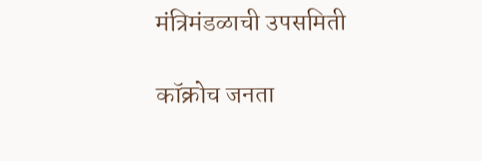मंत्रिमंडळाची उपसमिती

कॉक्रोच जनता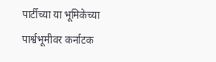पार्टीच्या या भूमिकेच्या पार्श्वभूमीवर कर्नाटक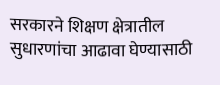सरकारने शिक्षण क्षेत्रातील सुधारणांचा आढावा घेण्यासाठी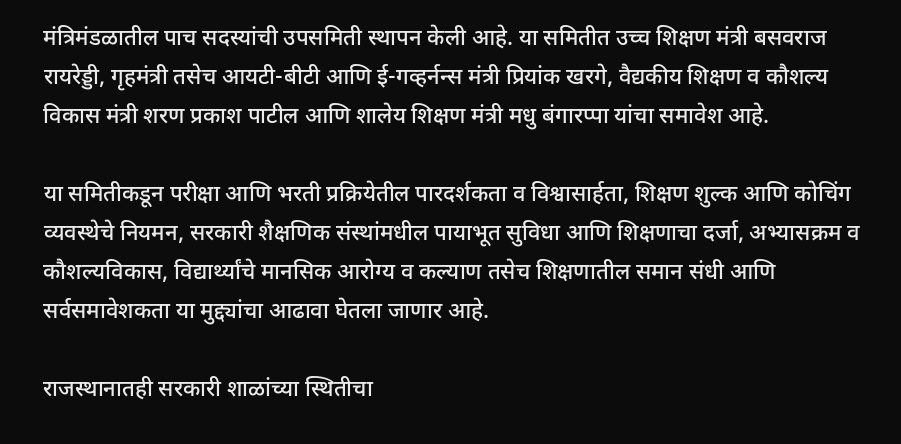मंत्रिमंडळातील पाच सदस्यांची उपसमिती स्थापन केली आहे. या समितीत उच्च शिक्षण मंत्री बसवराज रायरेड्डी, गृहमंत्री तसेच आयटी-बीटी आणि ई-गव्हर्नन्स मंत्री प्रियांक खरगे, वैद्यकीय शिक्षण व कौशल्य विकास मंत्री शरण प्रकाश पाटील आणि शालेय शिक्षण मंत्री मधु बंगारप्पा यांचा समावेश आहे.

या समितीकडून परीक्षा आणि भरती प्रक्रियेतील पारदर्शकता व विश्वासार्हता, शिक्षण शुल्क आणि कोचिंग व्यवस्थेचे नियमन, सरकारी शैक्षणिक संस्थांमधील पायाभूत सुविधा आणि शिक्षणाचा दर्जा, अभ्यासक्रम व कौशल्यविकास, विद्यार्थ्यांचे मानसिक आरोग्य व कल्याण तसेच शिक्षणातील समान संधी आणि सर्वसमावेशकता या मुद्द्यांचा आढावा घेतला जाणार आहे.

राजस्थानातही सरकारी शाळांच्या स्थितीचा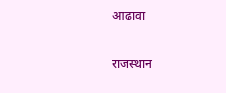आढावा

राजस्थान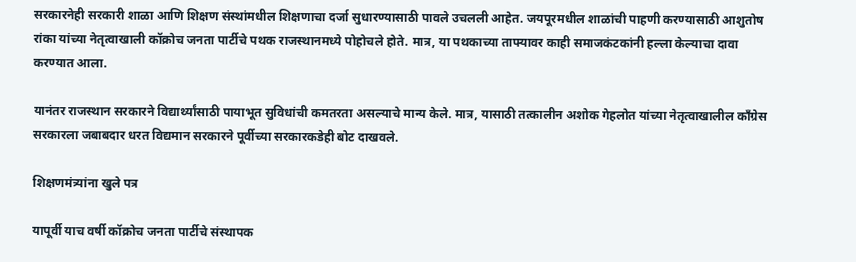सरकारनेही सरकारी शाळा आणि शिक्षण संस्थांमधील शिक्षणाचा दर्जा सुधारण्यासाठी पावले उचलली आहेत. जयपूरमधील शाळांची पाहणी करण्यासाठी आशुतोष रांका यांच्या नेतृत्वाखाली कॉक्रोच जनता पार्टीचे पथक राजस्थानमध्ये पोहोचले होते. मात्र, या पथकाच्या ताफ्यावर काही समाजकंटकांनी हल्ला केल्याचा दावा करण्यात आला.

यानंतर राजस्थान सरकारने विद्यार्थ्यांसाठी पायाभूत सुविधांची कमतरता असल्याचे मान्य केले. मात्र, यासाठी तत्कालीन अशोक गेहलोत यांच्या नेतृत्वाखालील काँग्रेस सरकारला जबाबदार धरत विद्यमान सरकारने पूर्वीच्या सरकारकडेही बोट दाखवले.

शिक्षणमंत्र्यांना खुले पत्र

यापूर्वी याच वर्षी कॉक्रोच जनता पार्टीचे संस्थापक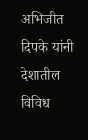अभिजीत दिपके यांनी देशातील विविध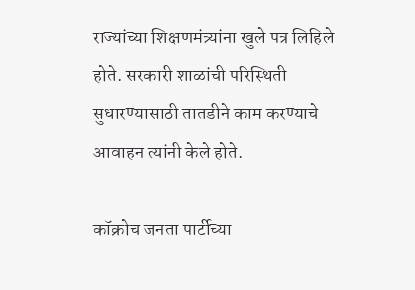राज्यांच्या शिक्षणमंत्र्यांना खुले पत्र लिहिले होते. सरकारी शाळांची परिस्थिती सुधारण्यासाठी तातडीने काम करण्याचे आवाहन त्यांनी केले होते.

कॉक्रोच जनता पार्टीच्या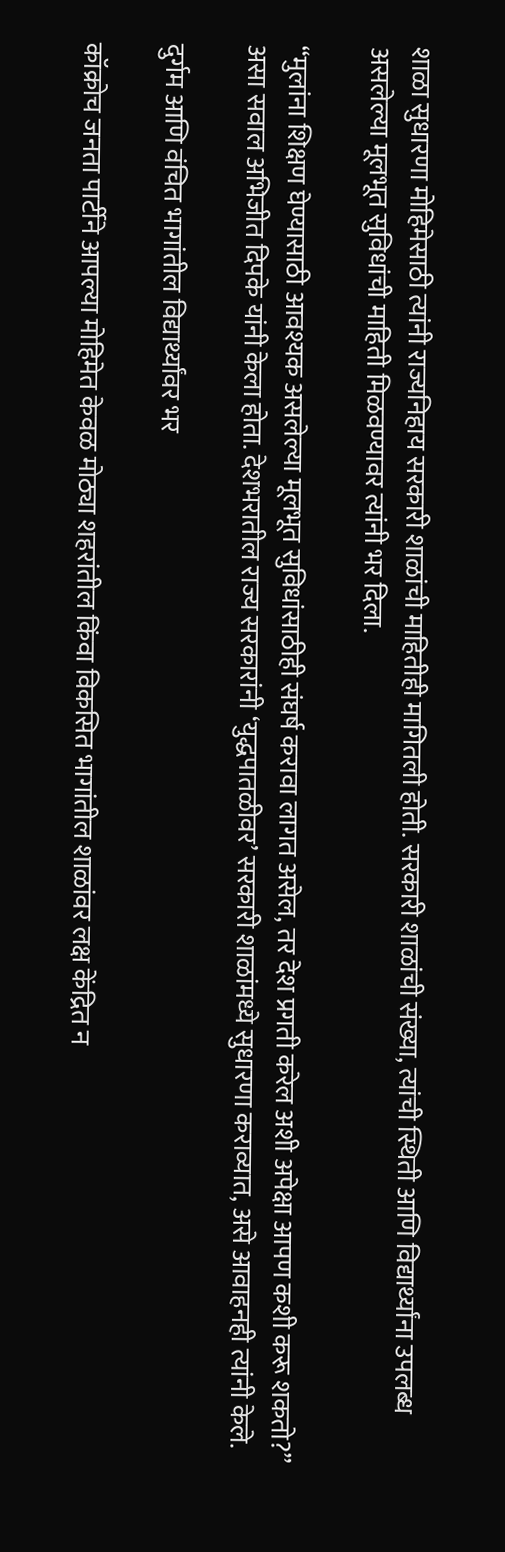शाळा सुधारणा मोहिमेसाठी त्यांनी राज्यनिहाय सरकारी शाळांची माहितीही मागितली होती. सरकारी शाळांची संख्या, त्यांची स्थिती आणि विद्यार्थ्यांना उपलब्ध असलेल्या मूलभूत सुविधांची माहिती मिळवण्यावर त्यांनी भर दिला.

“मुलांना शिक्षण घेण्यासाठी आवश्यक असलेल्या मूलभूत सुविधांसाठीही संघर्ष करावा लागत असेल, तर देश प्रगती करेल अशी अपेक्षा आपण कशी करू शकतो?” असा सवाल अभिजीत दिपके यांनी केला होता. देशभरातील राज्य सरकारांनी ‘युद्धपातळीवर’ सरकारी शाळांमध्ये सुधारणा कराव्यात, असे आवाहनही त्यांनी केले.

दुर्गम आणि वंचित भागांतील विद्यार्थ्यांवर भर

कॉक्रोच जनता पार्टीने आपल्या मोहिमेत केवळ मोठ्या शहरांतील किंवा विकसित भागांतील शाळांवर लक्ष केंद्रित न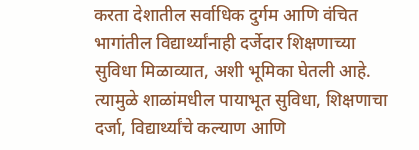करता देशातील सर्वाधिक दुर्गम आणि वंचित भागांतील विद्यार्थ्यांनाही दर्जेदार शिक्षणाच्या सुविधा मिळाव्यात, अशी भूमिका घेतली आहे. त्यामुळे शाळांमधील पायाभूत सुविधा, शिक्षणाचा दर्जा, विद्यार्थ्यांचे कल्याण आणि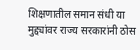शिक्षणातील समान संधी या मुद्द्यांवर राज्य सरकारांनी ठोस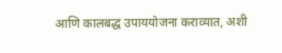आणि कालबद्ध उपाययोजना कराव्यात, अशी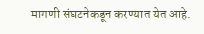मागणी संघटनेकडून करण्यात येत आहे.